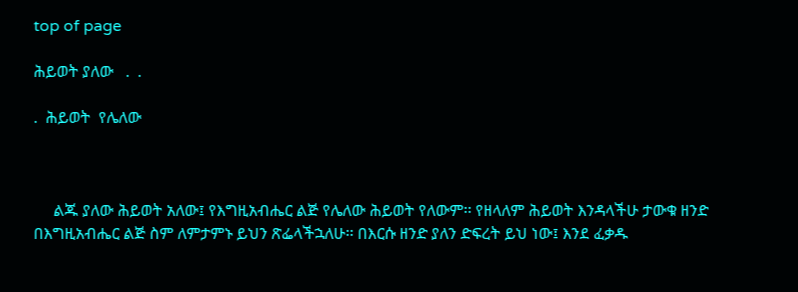top of page

ሕይወት ያለው   .  .

.  ሕይወት  የሌለው



     ልጁ ያለው ሕይወት አለው፤ የእግዚአብሔር ልጅ የሌለው ሕይወት የለውም፡፡ የዘላለም ሕይወት እንዳላችሁ ታውቁ ዘንድ በእግዚአብሔር ልጅ ስም ለምታምኑ ይህን ጽፌላችኋለሁ፡፡ በእርሱ ዘንድ ያለን ድፍረት ይህ ነው፤ እንደ ፈቃዱ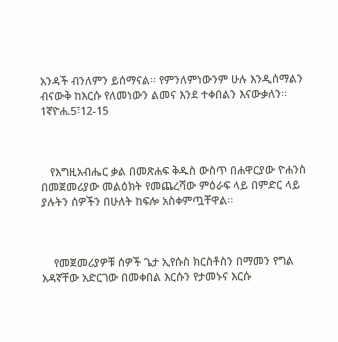አንዳች ብንለምን ይሰማናል፡፡ የምንለምነውንም ሁሉ እንዲሰማልን ብናውቅ ከእርሱ የለመነውን ልመና እንደ ተቀበልን እናውቃለን፡፡    1ኛዮሐ.5፣12-15



   የእግዚአብሔር ቃል በመጽሐፍ ቅዱስ ውስጥ በሐዋርያው ዮሐንስ በመጀመሪያው መልዕክት የመጨረሻው ምዕራፍ ላይ በምድር ላይ ያሉትን ሰዎችን በሁለት ከፍሎ አስቀምጧቸዋል፡፡



    የመጀመሪያዎቹ ሰዎች ጌታ ኢየሱስ ክርስቶስን በማመን የግል አዳኛቸው አድርገው በመቀበል እርሱን የታመኑና እርሱ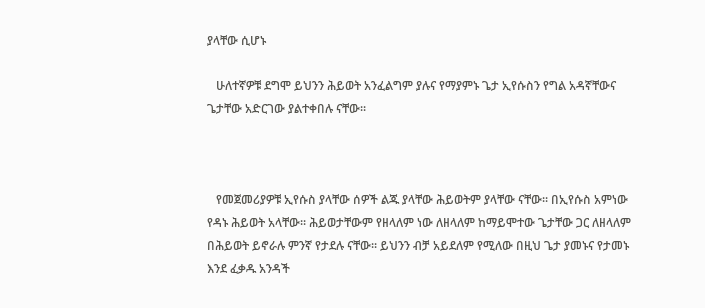ያላቸው ሲሆኑ

   ሁለተኛዎቹ ደግሞ ይህንን ሕይወት አንፈልግም ያሉና የማያምኑ ጌታ ኢየሱስን የግል አዳኛቸውና ጌታቸው አድርገው ያልተቀበሉ ናቸው፡፡



   የመጀመሪያዎቹ ኢየሱስ ያላቸው ሰዎች ልጁ ያላቸው ሕይወትም ያላቸው ናቸው፡፡ በኢየሱስ አምነው የዳኑ ሕይወት አላቸው፡፡ ሕይወታቸውም የዘላለም ነው ለዘላለም ከማይሞተው ጌታቸው ጋር ለዘላለም በሕይወት ይኖራሉ ምንኛ የታደሉ ናቸው፡፡ ይህንን ብቻ አይደለም የሚለው በዚህ ጌታ ያመኑና የታመኑ እንደ ፈቃዱ አንዳች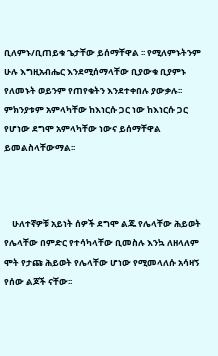ቢለምኑ/ቢጠይቁ ጌታቸው ይሰማቸዋል ፡፡ የሚለምኑትንም ሁሉ እግዚአብሔር እንደሚሰማላቸው ቢያውቁ ቢያምኑ የለመኑት ወይንም የጠየቁትን እንደተቀበሉ ያውቃሉ፡፡ ምክንያቱም አምላካቸው ከእነርሱ ጋር ነው ከእነርሱ ጋር የሆነው ደግሞ አምላካቸው ነውና ይሰማቸዋል ይመልስላቸውማል፡፡



    ሁለተኛዎቹ አይነት ሰዎች ደግሞ ልጁ የሌላቸው ሕይወት የሌላቸው በምድር የተሳካላቸው ቢመስሉ እንኳ ለዘላለም ሞት የታጩ ሕይወት የሌላቸው ሆነው የሚመላለሱ አሳዛኝ የሰው ልጆች ናቸው፡፡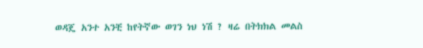ወዳጄ አንተ አንቺ ከየትኛው ወገን ነህ ነሽ ? ዛሬ በትክክል መልስ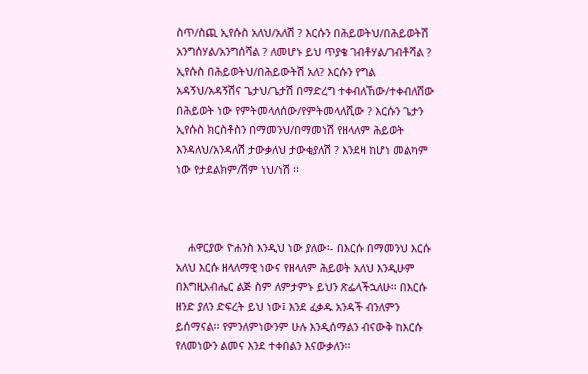ስጥ/ስጪ ኢየሱስ አለህ/አለሽ ? እርሱን በሕይወትህ/በሕይወትሽ አንግሰሃል/አንግሰሻል ? ለመሆኑ ይህ ጥያቄ ገብቶሃል/ገብቶሻል ? ኢየሱስ በሕይወትህ/በሕይውትሽ አለ? እርሱን የግል አዳኝህ/አዳኝሽና ጌታህ/ጌታሽ በማድረግ ተቀብለኸው/ተቀብለሽው በሕይወት ነው የምትመላለሰው/የምትመላለሺው ? እርሱን ጌታን ኢየሱስ ክርስቶስን በማመንህ/በማመነሽ የዘላለም ሕይወት እንዳለህ/አንዳለሽ ታውቃለህ ታውቂያለሽ ? እንደዛ ከሆነ መልካም ነው የታደልክም/ሽም ነህ/ነሽ ፡፡



    ሐዋርያው ዮሐንስ እንዲህ ነው ያለው፡- በእርሱ በማመንህ እርሱ አለህ እርሱ ዘላለማዊ ነውና የዘላለም ሕይወት አለህ እንዲሁም በእግዚአብሔር ልጅ ስም ለምታምኑ ይህን ጽፌላችኋለሁ፡፡ በእርሱ ዘንድ ያለን ድፍረት ይህ ነው፤ እንደ ፈቃዱ አንዳች ብንለምን ይሰማናል፡፡ የምንለምነውንም ሁሉ እንዲሰማልን ብናውቅ ከእርሱ የለመነውን ልመና እንደ ተቀበልን እናውቃለን፡፡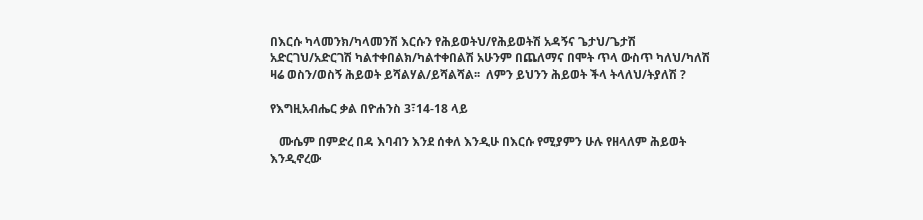በእርሱ ካላመንክ/ካላመንሽ እርሱን የሕይወትህ/የሕይወትሽ አዳኝና ጌታህ/ጌታሽ አድርገህ/አድርገሽ ካልተቀበልክ/ካልተቀበልሽ አሁንም በጨለማና በሞት ጥላ ውስጥ ካለህ/ካለሽ ዛሬ ወስን/ወስኝ ሕይወት ይሻልሃል/ይሻልሻል፡፡  ለምን ይህንን ሕይወት ችላ ትላለህ/ትያለሽ ?

የእግዚአብሔር ቃል በዮሐንስ 3፣14-18 ላይ

   ሙሴም በምድረ በዳ እባብን እንደ ሰቀለ እንዲሁ በእርሱ የሚያምን ሁሉ የዘላለም ሕይወት እንዲኖረው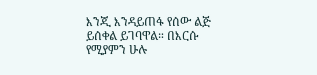እንጂ እንዳይጠፋ የሰው ልጅ ይሰቀል ይገባዋል። በእርሱ የሚያምን ሁሉ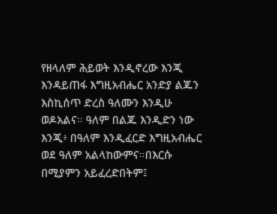የዘላለም ሕይወት እንዲኖረው እንጂ እንዳይጠፋ እግዚአብሔር አንድያ ልጁን እስኪሰጥ ድረስ ዓለሙን እንዲሁ ወዶአልና። ዓለም በልጁ እንዲድን ነው እንጂ፥ በዓለም እንዲፈርድ እግዚአብሔር ወደ ዓለም አልላከውምና።በእርሱ በሚያምን አይፈረድበትም፤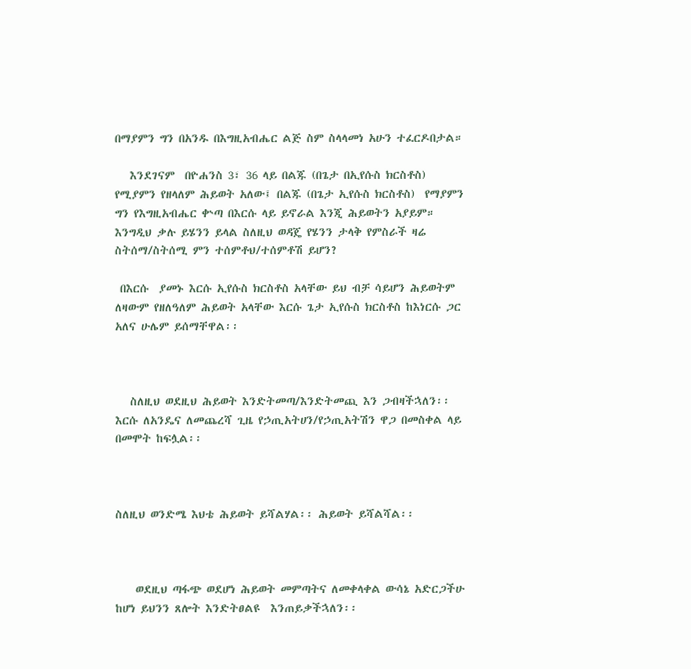በማያምን ግን በአንዱ በእግዚአብሔር ልጅ ስም ስላላመነ አሁን ተፈርዶበታል።

   እንደገናም  በዮሐንስ 3፣ 36 ላይ በልጁ (በጌታ በኢየሱስ ክርስቶስ) የሚያምን የዘላለም ሕይወት አለው፤ በልጁ (በጌታ ኢየሱስ ክርስቶስ)  የማያምን ግን የእግዚአብሔር ቍጣ በእርሱ ላይ ይኖራል እንጂ ሕይወትን አያይም። እንግዲህ ቃሉ ይሄንን ይላል ስለዚህ ወዳጄ የሄንን ታላቅ የምስራች ዛሬ ስትሰማ/ስትሰሚ ምን ተሰምቶህ/ተሰምቶሽ ይሆን?

 በእርሱ  ያመኑ እርሱ ኢየሱስ ክርስቶስ አላቸው ይህ ብቻ ሳይሆን ሕይወትም ለዛውም የዘለዓለም ሕይወት አላቸው እርሱ ጌታ ኢየሱስ ክርስቶስ ከእነርሱ ጋር አለና ሁሌም ይሰማቸዋል፡፡



   ስለዚህ ወደዚህ ሕይወት እንድትመጣ/እንድትመጪ እን ጋብዛችኋለን፡፡ እርሱ ለአንዴና ለመጨረሻ ጊዜ የኃጢአትሀን/የኃጢአትሽን ዋጋ በመስቀል ላይ በመሞት ከፍሏል፡፡



ስለዚህ ወንድሜ እህቴ ሕይወት ይሻልሃል፡፡ ሕይወት ይሻልሻል፡፡



    ወደዚህ ጣፋጭ ወደሆነ ሕይወት መምጣትና ለመቀላቀል ውሳኔ አድርጋችሁ ከሆነ ይህንን ጸሎት እንድትፀልዩ  እንጠይቃችኋለን፡፡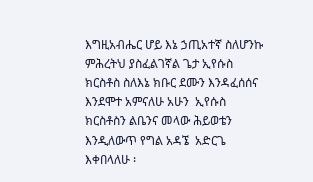እግዚአብሔር ሆይ እኔ ኃጢአተኛ ስለሆንኩ ምሕረትህ ያስፈልገኛል ጌታ ኢየሱስ ክርስቶስ ስለእኔ ክቡር ደሙን እንዳፈሰሰና እንደሞተ አምናለሁ አሁን  ኢየሱስ ክርስቶስን ልቤንና መላው ሕይወቴን እንዲለውጥ የግል አዳኜ  አድርጌ እቀበላለሁ ፡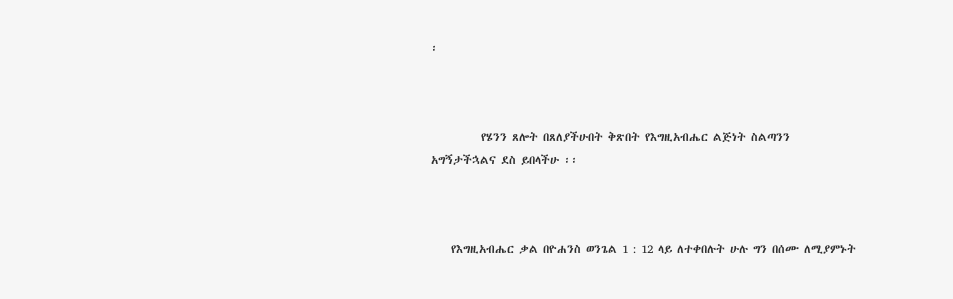፡



          የሄንን ጸሎት በጸለያችሁበት ቅጽበት የእግዚአብሔር ልጅነት ስልጣንን አግኝታችኋልና ደስ ይበላችሁ ፡፡



    የእግዚአብሔር ቃል በዮሐንስ ወንጌል 1 : 12 ላይ ለተቀበሉት ሁሉ ግን በሰሙ ለሚያምኑት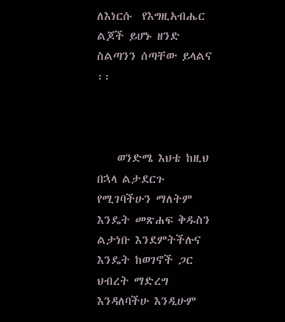ለእነርሱ  የእግዚአብሔር ልጆች ይሆኑ ዘንድ ስልጣንን ሰጣቸው ይላልና ፡፡



    ወንድሜ እህቴ ከዚህ በኋላ ልታደርጉ የሚገባችሁን ማለትም እንዴት መጽሐፍ ቅዱስን ልታነቡ እንደምትችሉና እንዴት ከወገኖች ጋር ህብረት ማድረግ  እንዳለባችሁ እንዲሁም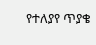የተለያየ ጥያቄ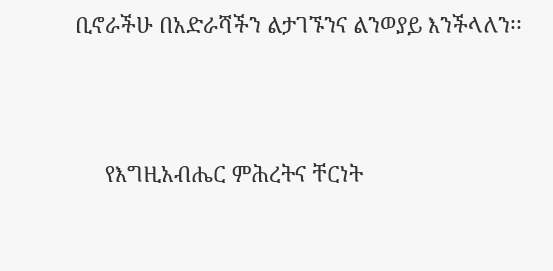ቢኖራችሁ በአድራሻችን ልታገኙንና ልንወያይ እንችላለን፡፡



     የእግዚአብሔር ምሕረትና ቸርነት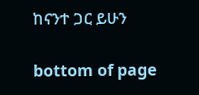ከናንተ ጋር ይሁን

bottom of page